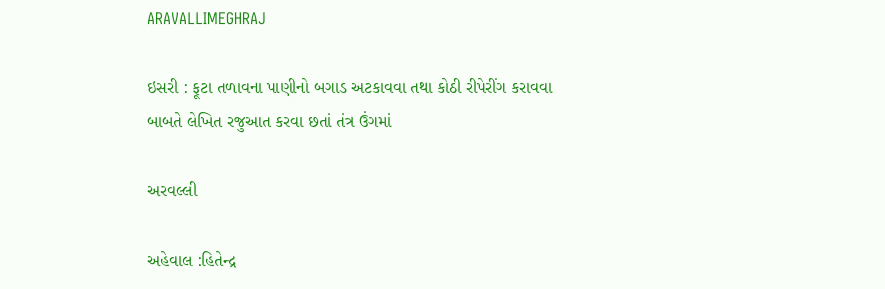ARAVALLIMEGHRAJ

ઇસરી : ફૂટા તળાવના પાણીનો બગાડ અટકાવવા તથા કોઠી રીપેરીંગ કરાવવા બાબતે લેખિત રજુઆત કરવા છતાં તંત્ર ઉંગમાં

અરવલ્લી

અહેવાલ :હિતેન્દ્ર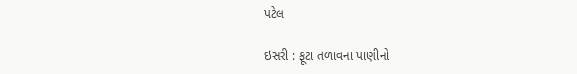પટેલ

ઇસરી : ફૂટા તળાવના પાણીનો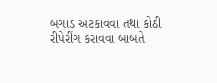બગાડ અટકાવવા તથા કોઠી રીપેરીંગ કરાવવા બાબતે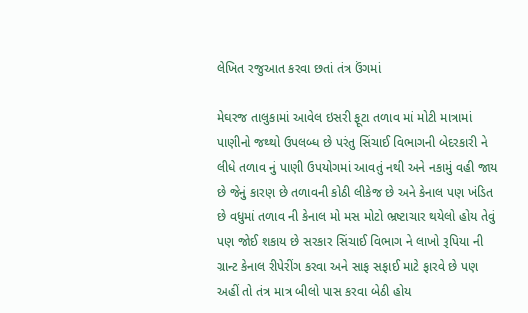લેખિત રજુઆત કરવા છતાં તંત્ર ઉંગમાં

મેઘરજ તાલુકામાં આવેલ ઇસરી ફૂટા તળાવ માં મોટી માત્રામાં પાણીનો જથ્થો ઉપલબ્ધ છે પરંતુ સિંચાઈ વિભાગની બેદરકારી ને લીધે તળાવ નું પાણી ઉપયોગમાં આવતું નથી અને નકામું વહી જાય છે જેનું કારણ છે તળાવની કોઠી લીકેજ છે અને કેનાલ પણ ખંડિત છે વધુમાં તળાવ ની કેનાલ મો મસ મોટો ભ્રષ્ટાચાર થયેલો હોય તેવું પણ જોઈ શકાય છે સરકાર સિંચાઈ વિભાગ ને લાખો રૂપિયા ની ગ્રાન્ટ કેનાલ રીપેરીંગ કરવા અને સાફ સફાઈ માટે ફારવે છે પણ અહીં તો તંત્ર માત્ર બીલો પાસ કરવા બેઠી હોય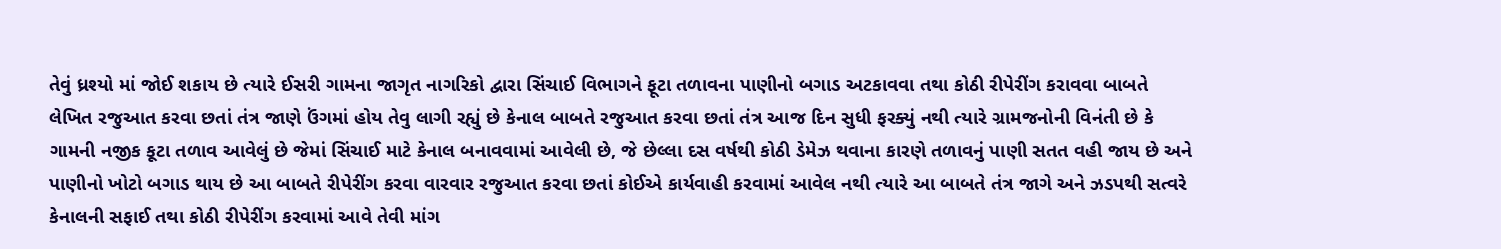તેવું ધ્રશ્યો માં જોઈ શકાય છે ત્યારે ઈસરી ગામના જાગૃત નાગરિકો દ્વારા સિંચાઈ વિભાગને ફૂટા તળાવના પાણીનો બગાડ અટકાવવા તથા કોઠી રીપેરીંગ કરાવવા બાબતે લેખિત રજુઆત કરવા છતાં તંત્ર જાણે ઉંગમાં હોય તેવુ લાગી રહ્યું છે કેનાલ બાબતે રજુઆત કરવા છતાં તંત્ર આજ દિન સુધી ફરક્યું નથી ત્યારે ગ્રામજનોની વિનંતી છે કે  ગામની નજીક કૂટા તળાવ આવેલું છે જેમાં સિંચાઈ માટે કેનાલ બનાવવામાં આવેલી છે, જે છેલ્લા દસ વર્ષથી કોઠી ડેમેઝ થવાના કારણે તળાવનું પાણી સતત વહી જાય છે અને પાણીનો ખોટો બગાડ થાય છે આ બાબતે રીપેરીંગ કરવા વારવાર રજુઆત કરવા છતાં કોઈએ કાર્યવાહી કરવામાં આવેલ નથી ત્યારે આ બાબતે તંત્ર જાગે અને ઝડપથી સત્વરે કેનાલની સફાઈ તથા કોઠી રીપેરીંગ કરવામાં આવે તેવી માંગ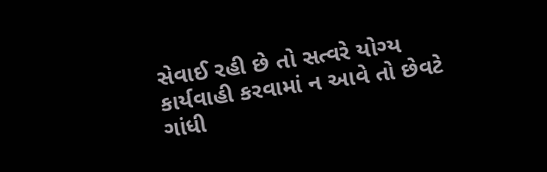સેવાઈ રહી છે તો સત્વરે યોગ્ય કાર્યવાહી કરવામાં ન આવે તો છેવટે ગાંધી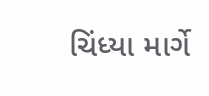ચિંધ્યા માર્ગે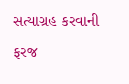સત્યાગ્રહ કરવાની ફરજ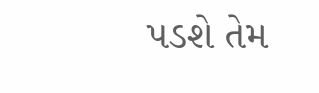પડશે તેમ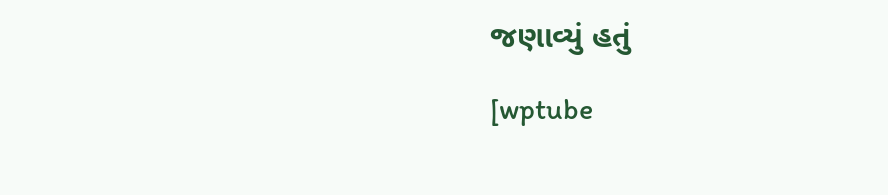જણાવ્યું હતું

[wptube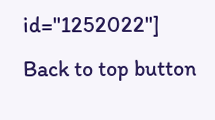id="1252022"]
Back to top button